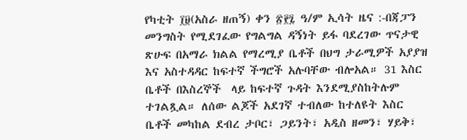የካቲት ፲፱(አስራ ዘጠኝ) ቀን ፳፻፯ ዓ/ም ኢሳት ዜና :-በጃፓን መንግስት የሚደገፈው የግልግል ዳኝነት ይፋ ባደረገው ጥናታዊ ጽሁፍ በአማራ ክልል የማረሚያ ቤቶች በህግ ታራሚዎች አያያዝ እና አስተዳዳር ከፍተኛ ችግሮች አሉባቸው ብሎአል። 31 እስር ቤቶች በእስረኞች  ላይ ከፍተኛ ጉዳት እንደሚያስከትሉም ተገልጿል። ለሰው ልጆች አደገኛ ተብለው ከተለዩት እስር ቤቶች መካከል ደብረ ታቦር፣ ጋይንት፣ አዲስ ዘመን፣ ሃይቅ፣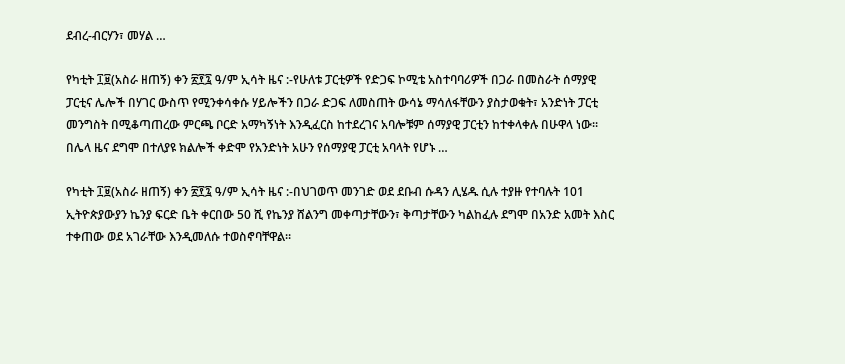ደብረ-ብርሃን፣ መሃል …

የካቲት ፲፱(አስራ ዘጠኝ) ቀን ፳፻፯ ዓ/ም ኢሳት ዜና :-የሁለቱ ፓርቲዎች የድጋፍ ኮሚቴ አስተባባሪዎች በጋራ በመስራት ሰማያዊ ፓርቲና ሌሎች በሃገር ውስጥ የሚንቀሳቀሱ ሃይሎችን በጋራ ድጋፍ ለመስጠት ውሳኔ ማሳለፋቸውን ያስታወቁት፣ አንድነት ፓርቲ መንግስት በሚቆጣጠረው ምርጫ ቦርድ አማካኝነት እንዲፈርስ ከተደረገና አባሎቹም ሰማያዊ ፓርቲን ከተቀላቀሉ በሁዋላ ነው። በሌላ ዜና ደግሞ በተለያዩ ክልሎች ቀድሞ የአንድነት አሁን የሰማያዊ ፓርቲ አባላት የሆኑ …

የካቲት ፲፱(አስራ ዘጠኝ) ቀን ፳፻፯ ዓ/ም ኢሳት ዜና :-በህገወጥ መንገድ ወደ ደቡብ ሱዳን ሊሄዱ ሲሉ ተያዙ የተባሉት 101 ኢትዮጵያውያን ኬንያ ፍርድ ቤት ቀርበው 50 ሺ የኬንያ ሸልንግ መቀጣታቸውን፣ ቅጣታቸውን ካልከፈሉ ደግሞ በአንድ አመት እስር ተቀጠው ወደ አገራቸው እንዲመለሱ ተወስኖባቸዋል።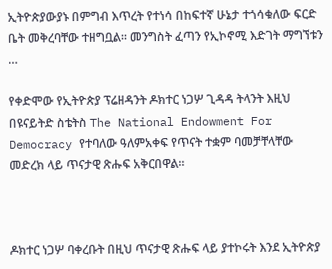ኢትዮጵያውያኑ በምግብ እጥረት የተነሳ በከፍተኛ ሁኔታ ተጎሳቁለው ፍርድ ቤት መቅረባቸው ተዘግቧል። መንግስት ፈጣን የኢኮኖሚ እድገት ማግኘቱን …

የቀድሞው የኢትዮጵያ ፕሬዘዳንት ዶክተር ነጋሦ ጊዳዳ ትላንት እዚህ በዩናይትድ ስቴትስ The National Endowment For Democracy የተባለው ዓለምአቀፍ የጥናት ተቋም ባመቻቸላቸው መድረክ ላይ ጥናታዊ ጽሑፍ አቅርበዋል።



ዶክተር ነጋሦ ባቀረቡት በዚህ ጥናታዊ ጽሑፍ ላይ ያተኮሩት እንደ ኢትዮጵያ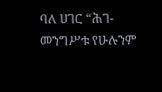ባለ ሀገር “ሕገ-መንግሥቱ የሁሉንም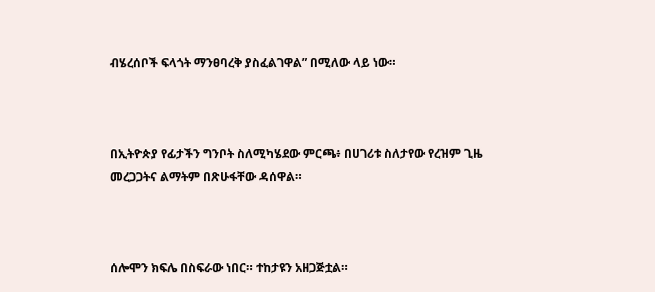ብሄረሰቦች ፍላጎት ማንፀባረቅ ያስፈልገዋል” በሚለው ላይ ነው።



በኢትዮጵያ የፊታችን ግንቦት ስለሚካሄደው ምርጫ፥ በሀገሪቱ ስለታየው የረዝም ጊዜ መረጋጋትና ልማትም በጽሁፋቸው ዳሰዋል።



ሰሎሞን ክፍሌ በስፍራው ነበር። ተከታዩን አዘጋጅቷል።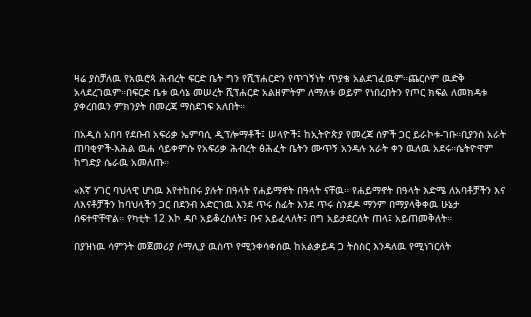ዛሬ ያስቻለዉ የአዉሮጳ ሕብረት ፍርድ ቤት ግን የሺፕሐርድን የጥገኝነት ጥያቄ አልደገፈዉም።ጨርሶም ዉድቅ አላደረገዉም።በፍርድ ቤቱ ዉሳኔ መሠረት ሺፕሐርድ አልዘምትም ለማለቱ ወይም የነበረበትን የጦር ክፍል ለመክዳቱ ያቀረበዉን ምክንያት በመረጃ ማስደገፍ አለበት።

በአዲስ አበባ የደቡብ አፍሪቃ ኤምባሲ ዲፕሎማቶች፤ ሠላዮች፤ ከኢትዮጵያ የመረጃ ሰዎች ጋር ይራኮቱ-ገቡ።ቢያንስ አራት ጠባቂዎች-እሕል ዉሐ ሳይቀምሱ የአፍሪቃ ሕብረት ፅሕፈት ቤትን ሙጥኝ አንዳሉ አራት ቀን ዉለዉ አደሩ።ሴትዮዋም ከግድያ ሴራዉ አመለጡ።

«እኛ ሃገር ባህላዊ ሆነዉ እየተከበሩ ያሉት በዓላት የሐይማኖት በዓላት ናቸዉ። የሐይማኖት በዓላት እድሜ ለአባቶቻችን እና ለእናቶቻችን ከባህላችን ጋር በደንብ አድርገዉ እንደ ጥሩ ስፊት እንደ ጥሩ ስንደዶ ማንም በማያላቅቀዉ ሁኔታ ሰፍተዋቸዋል። የካቲት 12 እኮ ዳቦ አይቆረስለት፤ ቡና አይፈላለት፤ በግ አይታደርለት ጠላ፤ አይጠመቅለት።

በያዝነዉ ሳምንት መጀመሪያ ሶማሊያ ዉስጥ የሚንቀሳቀሰዉ ከአልቃይዳ ጋ ትስስር እንዳለዉ የሚነገርለት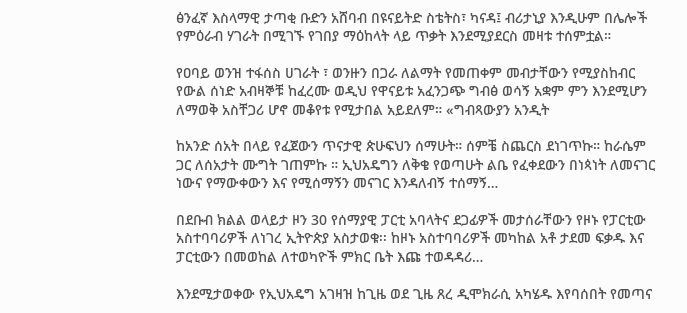ፅንፈኛ እስላማዊ ታጣቂ ቡድን አሸባብ በዩናይትድ ስቴትስ፣ ካናዳ፤ ብሪታኒያ እንዲሁም በሌሎች የምዕራብ ሃገራት በሚገኙ የገበያ ማዕከላት ላይ ጥቃት እንደሚያደርስ መዛቱ ተሰምቷል።

የዐባይ ወንዝ ተፋሰስ ሀገራት ፣ ወንዙን በጋራ ለልማት የመጠቀም መብታቸውን የሚያስከብር የውል ሰነድ አብዛኞቹ ከፈረሙ ወዲህ የዋናይቱ አፈንጋጭ ግብፅ ወሳኝ አቋም ምን እንደሚሆን ለማወቅ አስቸጋሪ ሆኖ መቆየቱ የሚታበል አይደለም። «ግብጻውያን አንዲት

ከአንድ ሰአት በላይ የፈጀውን ጥናታዊ ጵሁፍህን ሰማሁት። ሰምቼ ስጨርስ ደነገጥኩ። ከራሴም ጋር ለሰአታት ሙግት ገጠምኩ ። ኢህአዴግን ለቅቄ የወጣሁት ልቤ የፈቀደውን በነጳነት ለመናገር ነውና የማውቀውን እና የሚሰማኝን መናገር እንዳለብኝ ተሰማኝ…

በደቡብ ክልል ወላይታ ዞን 30 የሰማያዊ ፓርቲ አባላትና ደጋፊዎች መታሰራቸውን የዞኑ የፓርቲው አስተባባሪዎች ለነገረ ኢትዮጵያ አስታወቁ፡፡ ከዞኑ አስተባባሪዎች መካከል አቶ ታደመ ፍቃዱ እና ፓርቲውን በመወከል ለተወካዮች ምክር ቤት እጩ ተወዳዳሪ…

እንደሚታወቀው የኢህአዴግ አገዛዝ ከጊዜ ወደ ጊዜ ጸረ ዲሞክራሲ አካሄዱ እየባሰበት የመጣና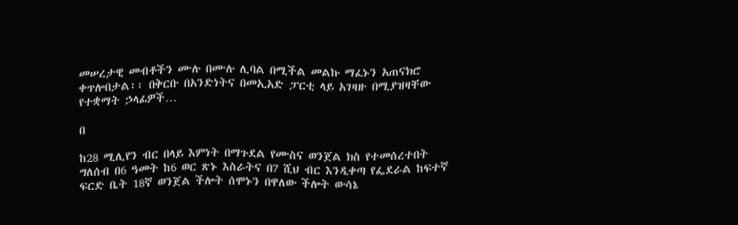መሠረታዊ መብቶችን ሙሉ በሙሉ ሊባል በሚችል መልኩ ማፈኑን አጠናክሮ ቀጥሎበታል፡፡ በቅርቡ በአንድነትና በመኢአድ ፓርቲ ላይ አገዛዙ በሚያዝዛቸው የተቋማት ኃላፊዎች…

በ

ከ28 ሚሊየን ብር በላይ እምነት በማጉደል የሙስና ወንጀል ክስ የተመሰረተበት ግለሰብ በ6 ዓመት ከ6 ወር ጽኑ እስራትና በ7 ሺህ ብር እንዲቀጣ የፌደራል ከፍተኛ ፍርድ ቤት 18ኛ ወንጀል ችሎት ሰሞኑን በዋለው ችሎት ውሳኔ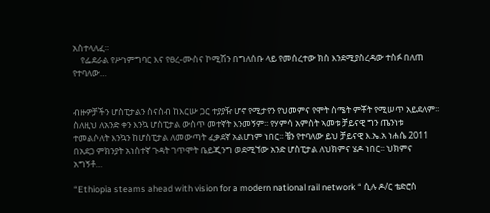አስተላለፈ።
    የፌደራል የሥነምግባር እና የፀረ-ሙስና ኮሚሽን በግለሰቡ ላይ የመሰረተው ክስ እንደሚያስረዳው ተስፉ በለጠ የተባለው…


ብዙዎቻችን ሆስፒታልን ስናስብ ከእርሡ ጋር ተያያዥ ሆኖ የሚታየን የህመምና የሞት ስሜት ምቾት የሚሠጥ አይደለም፡፡ ስለዚህ ለአንድ ቀን እንኳ ሆስፒታል ውስጥ መተኛት እንመኝም፡፡ የሃምሳ አምስት ኣመቱ ቻይናዊ ግን ጤንነቱ ተመልሶለት እንኳን ከሆስፒታል ለመውጣት ፈቃደኛ አልሆነም ነበር፡፡ ቼን የተባለው ይህ ቻይናዊ እ.ኤ.አ ነሐሴ 2011 በአደጋ ምክንያት አነስተኛ ጉዳት ገጥሞት ቤይጂንግ ወደሚኘው አንድ ሆስፒታል ለህክምና ሄዶ ነበር፡፡ ህክምና አግኝቶ…

“Ethiopia steams ahead with vision for a modern national rail network “ ሲሉ ዶ/ር ቴድሮስ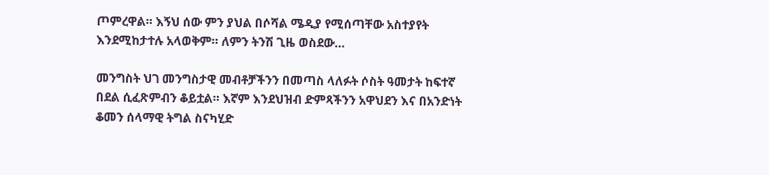ጦምረዋል። እኝህ ሰው ምን ያህል በሶሻል ሜዲያ የሚሰጣቸው አስተያየት እንደሚከታተሉ አላወቅም። ለምን ትንሽ ጊዜ ወስደው…

መንግስት ህገ መንግስታዊ መብቶቻችንን በመጣስ ላለፉት ሶስት ዓመታት ከፍተኛ በደል ሲፈጽምብን ቆይቷል። እኛም እንደህዝብ ድምጻችንን አዋህደን እና በአንድነት ቆመን ሰላማዊ ትግል ስናካሂድ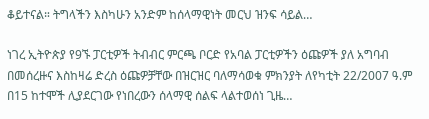ቆይተናል። ትግላችን እስካሁን አንድም ከሰላማዊነት መርህ ዝንፍ ሳይል…

ነገረ ኢትዮጵያ የ9ኙ ፓርቲዎች ትብብር ምርጫ ቦርድ የአባል ፓርቲዎችን ዕጩዎች ያለ አግባብ በመሰረዙና እስከዛሬ ድረስ ዕጩዎቻቸው በዝርዝር ባለማሳወቁ ምክንያት ለየካቲት 22/2007 ዓ.ም በ15 ከተሞች ሊያደርገው የነበረውን ሰላማዊ ሰልፍ ላልተወሰነ ጊዜ…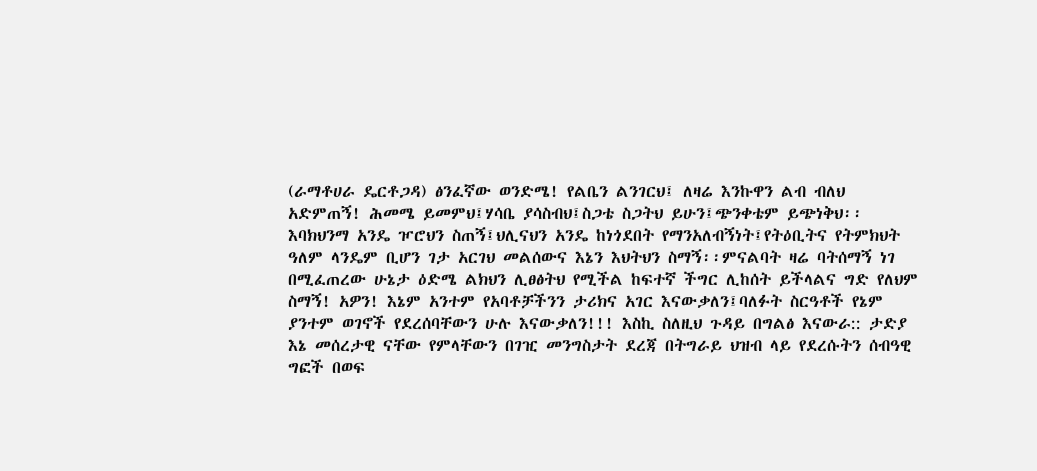(ራማቶሀራ ዴርቶጋዳ) ፅንፈኛው ወንድሜ! የልቤን ልንገርህ፤ ለዛሬ እንኩዋን ልብ ብለህ አድምጠኝ! ሕመሜ ይመምህ፤ሃሳቤ ያሳስብህ፤ስጋቴ ስጋትህ ይሁን፤ጭንቀቴም ይጭነቅህ፡፡ እባክህንማ አንዴ ዦሮህን ስጠኝ፤ህሊናህን አንዴ ከነጎደበት የማንአለብኝነት፤የትዕቢትና የትምክህት ዓለም ላንዴም ቢሆን ገታ አርገህ መልሰውና እኔን እህትህን ስማኝ፡፡ምናልባት ዛሬ ባትሰማኝ ነገ በሚፈጠረው ሁኔታ ዕድሜ ልክህን ሊፀፅትህ የሚችል ከፍተኛ ችግር ሊከሰት ይችላልና ግድ የለህም ስማኝ! አዎን! እኔም አንተም የአባቶቻችንን ታሪክና አገር እናውቃለን፤ባለፉት ስርዓቶች የኔም ያንተም ወገኖች የደረሰባቸውን ሁሉ እናውቃለን!!! እስኪ ስለዚህ ጉዳይ በግልፅ እናውራ:: ታድያ እኔ መሰረታዊ ናቸው የምላቸውን በገዢ መንግስታት ደረጃ በትግራይ ህዝብ ላይ የደረሱትን ሰብዓዊ ግፎች በወፍ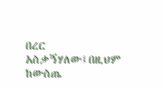በረር አስቃኝሃለው፤በዚህም ከውስጤ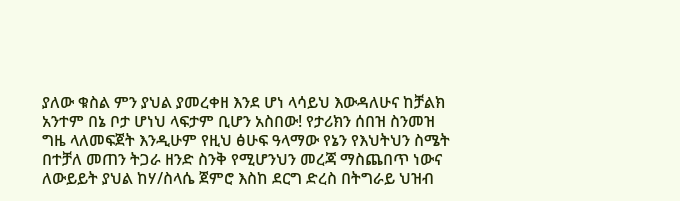ያለው ቁስል ምን ያህል ያመረቀዘ እንደ ሆነ ላሳይህ እውዳለሁና ከቻልክ አንተም በኔ ቦታ ሆነህ ላፍታም ቢሆን አስበው! የታሪክን ሰበዝ ስንመዝ ግዜ ላለመፍጀት እንዲሁም የዚህ ፅሁፍ ዓላማው የኔን የእህትህን ስሜት በተቻለ መጠን ትጋራ ዘንድ ስንቅ የሚሆንህን መረጃ ማስጨበጥ ነውና ለውይይት ያህል ከሃ/ስላሴ ጀምሮ እስከ ደርግ ድረስ በትግራይ ህዝብ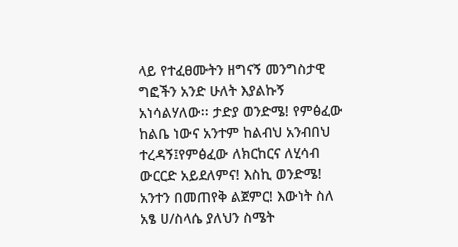ላይ የተፈፀሙትን ዘግናኝ መንግስታዊ ግፎችን አንድ ሁለት እያልኩኝ አነሳልሃለው፡፡ ታድያ ወንድሜ! የምፅፈው ከልቤ ነውና አንተም ከልብህ አንብበህ ተረዳኝ፤የምፅፈው ለክርከርና ለሂሳብ ውርርድ አይደለምና! እስኪ ወንድሜ! አንተን በመጠየቅ ልጀምር! እውነት ስለ አፄ ሀ/ስላሴ ያለህን ስሜት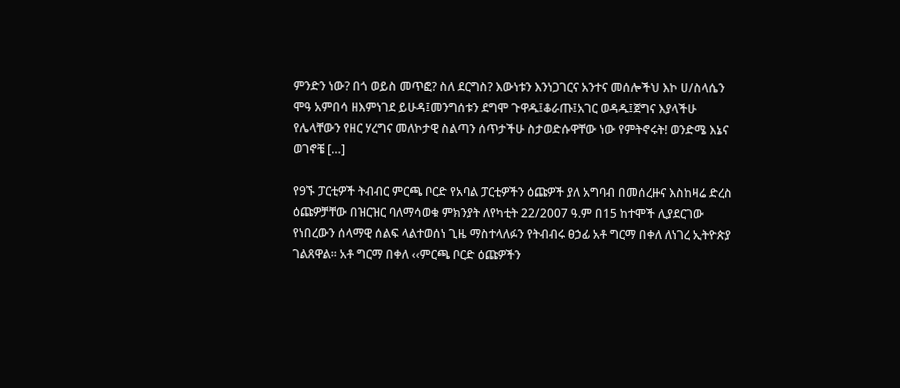ምንድን ነው? በጎ ወይስ መጥፎ? ስለ ደርግስ? እውነቱን እንነጋገርና አንተና መሰሎችህ እኮ ሀ/ስላሴን ሞዓ አምበሳ ዘእምነገደ ይሁዳ፤መንግሰቱን ደግሞ ጉዋዱ፤ቆራጡ፤አገር ወዳዱ፤ጀግና እያላችሁ የሌላቸውን የዘር ሃረግና መለኮታዊ ስልጣን ሰጥታችሁ ስታወድሱዋቸው ነው የምትኖሩት! ወንድሜ እኔና ወገኖቼ […]

የ9ኙ ፓርቲዎች ትብብር ምርጫ ቦርድ የአባል ፓርቲዎችን ዕጩዎች ያለ አግባብ በመሰረዙና እስከዛሬ ድረስ ዕጩዎቻቸው በዝርዝር ባለማሳወቁ ምክንያት ለየካቲት 22/2007 ዓ.ም በ15 ከተሞች ሊያደርገው የነበረውን ሰላማዊ ሰልፍ ላልተወሰነ ጊዜ ማስተላለፉን የትብብሩ ፀኃፊ አቶ ግርማ በቀለ ለነገረ ኢትዮጵያ ገልጸዋል፡፡ አቶ ግርማ በቀለ ‹‹ምርጫ ቦርድ ዕጩዎችን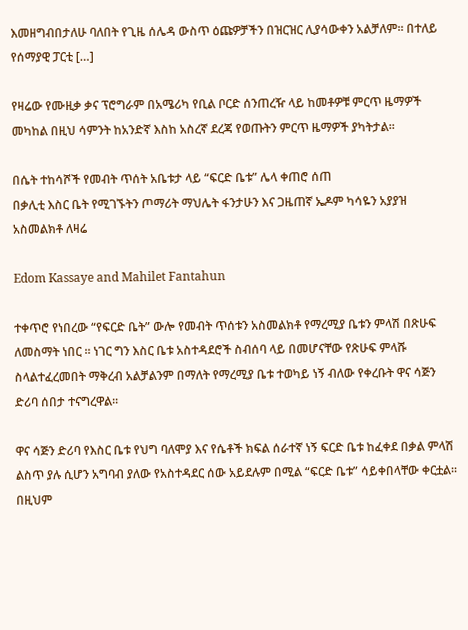እመዘግብበታለሁ ባለበት የጊዜ ሰሌዳ ውስጥ ዕጩዎቻችን በዝርዝር ሊያሳውቀን አልቻለም፡፡ በተለይ የሰማያዊ ፓርቲ […]

የዛሬው የሙዚቃ ቃና ፕሮግራም በአሜሪካ የቢል ቦርድ ሰንጠረዥ ላይ ከመቶዎቹ ምርጥ ዜማዎች መካከል በዚህ ሳምንት ከአንድኛ እስከ አስረኛ ደረጃ የወጡትን ምርጥ ዜማዎች ያካትታል፡፡

በሴት ተከሳሾች የመብት ጥሰት አቤቱታ ላይ “ፍርድ ቤቱ” ሌላ ቀጠሮ ሰጠ
በቃሊቲ እስር ቤት የሚገኙትን ጦማሪት ማህሌት ፋንታሁን እና ጋዜጠኛ ኤዶም ካሳዬን አያያዝ አስመልክቶ ለዛሬ

Edom Kassaye and Mahilet Fantahun

ተቀጥሮ የነበረው “የፍርድ ቤት” ውሎ የመብት ጥሰቱን አስመልክቶ የማረሚያ ቤቱን ምላሽ በጽሁፍ ለመስማት ነበር ፡፡ ነገር ግን እስር ቤቱ አስተዳደሮች ስብሰባ ላይ በመሆናቸው የጽሁፍ ምላሹ ስላልተፈረመበት ማቅረብ አልቻልንም በማለት የማረሚያ ቤቱ ተወካይ ነኝ ብለው የቀረቡት ዋና ሳጅን ድሪባ ሰበታ ተናግረዋል፡፡

ዋና ሳጅን ድሪባ የእስር ቤቱ የህግ ባለሞያ እና የሴቶች ክፍል ሰራተኛ ነኝ ፍርድ ቤቱ ከፈቀደ በቃል ምላሽ ልስጥ ያሉ ሲሆን አግባብ ያለው የአስተዳደር ሰው አይደሉም በሚል “ፍርድ ቤቱ” ሳይቀበላቸው ቀርቷል፡፡
በዚህም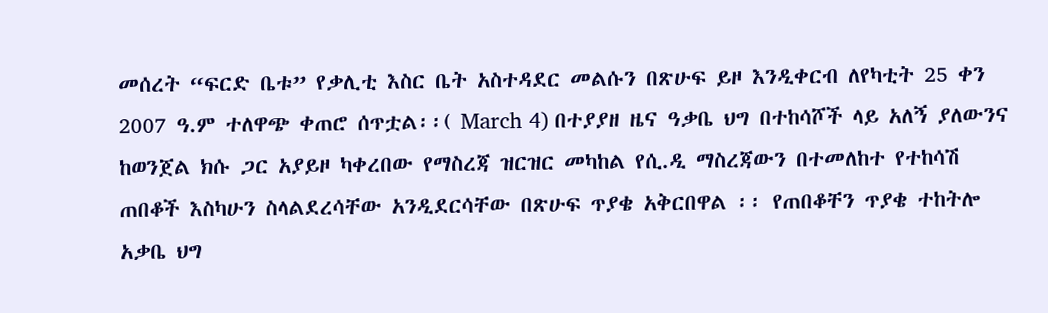መሰረት “ፍርድ ቤቱ” የቃሊቲ እስር ቤት አስተዳደር መልሱን በጽሁፍ ይዞ እንዲቀርብ ለየካቲት 25 ቀን 2007 ዓ.ም ተለዋጭ ቀጠሮ ሰጥቷል፡፡( March 4) በተያያዘ ዜና ዓቃቤ ህግ በተከሳሾች ላይ አለኝ ያለውንና ከወንጀል ክሱ ጋር አያይዞ ካቀረበው የማስረጃ ዝርዝር መካከል የሲ.ዲ ማስረጃውን በተመለከተ የተከሳሽ ጠበቆች እስካሁን ስላልደረሳቸው አንዲደርሳቸው በጽሁፍ ጥያቄ አቅርበዋል ፡፡ የጠበቆቸን ጥያቄ ተከትሎ አቃቤ ህግ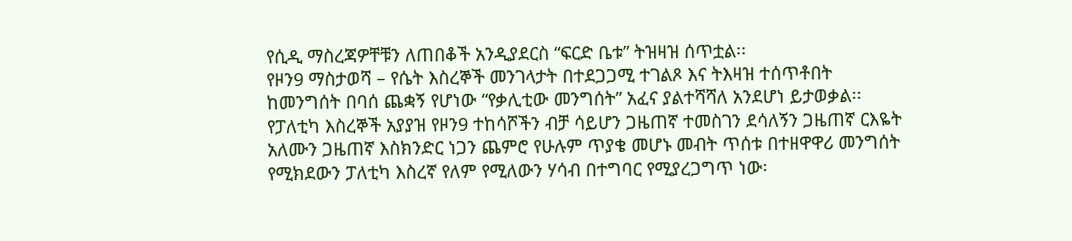የሲዲ ማስረጃዎቸቹን ለጠበቆች አንዲያደርስ “ፍርድ ቤቱ” ትዝዛዝ ሰጥቷል፡፡
የዞን9 ማስታወሻ – የሴት እስረኞች መንገላታት በተደጋጋሚ ተገልጾ እና ትእዛዝ ተሰጥቶበት ከመንግሰት በባሰ ጨቋኝ የሆነው “የቃሊቲው መንግሰት” አፈና ያልተሻሻለ አንደሆነ ይታወቃል፡፡ የፓለቲካ እስረኞች አያያዝ የዞን9 ተከሳሾችን ብቻ ሳይሆን ጋዜጠኛ ተመስገን ደሳለኝን ጋዜጠኛ ርእዬት አለሙን ጋዜጠኛ እስክንድር ነጋን ጨምሮ የሁሉም ጥያቄ መሆኑ መብት ጥሰቱ በተዘዋዋሪ መንግሰት የሚክደውን ፓለቲካ እስረኛ የለም የሚለውን ሃሳብ በተግባር የሚያረጋግጥ ነው፡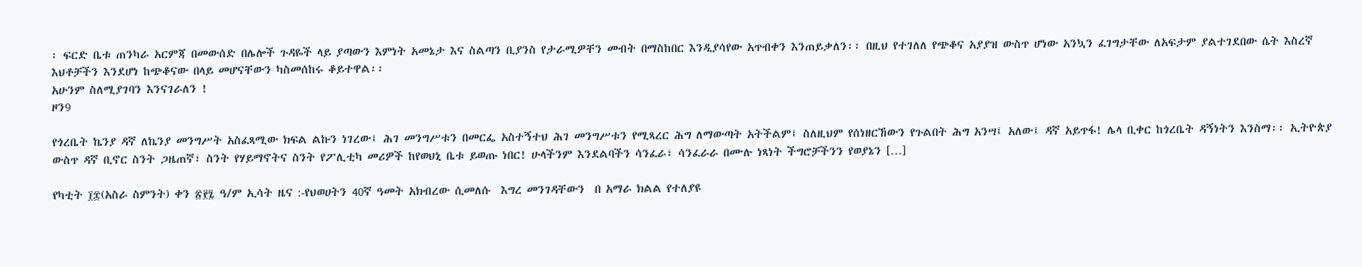፡ ፍርድ ቤቱ ጠንካራ አርምጃ በመውሰድ በሌሎች ጉዳዬች ላይ ያጣውን እምነት አመኔታ እና ስልጣን ቢያንስ የታራሚዎቸን መብት በማስከበር እንዲያሳየው አጥብቀን እንጠይቃለን፡፡ በዚህ የተገለለ የጭቆና አያያዝ ውስጥ ሆነው አንኳን ፈገግታቸው ለአፍታም ያልተገደበው ሴት እስረኛ እህቶቻችን እንደሆነ ከጭቆናው በላይ መሆናቸውን ካስመሰከሩ ቆይተዋል፡፡
አሁንም ስለሚያገባን እንናገራለን !
ዞን9

የጎረቤት ኬንያ ዳኛ ለኬንያ መንግሥት አስፈጻሚው ክፍል ልኩን ነገረው፤ ሕገ መንግሥቱን በመርፌ አስተኝተህ ሕገ መንግሥቱን የሚጻረር ሕግ ለማውጣት አትችልም፤ ስለዚህም የሰነዘርኸውን የጉልበት ሕግ አንሣ፤ አለው፤ ዳኛ አይጥፋ! ሌላ ቢቀር ከጎረቤት ዳኝነትን እንስማ፡፡ ኢትዮጵያ ውስጥ ዳኛ ቢኖር ስንት ጋዜጠኛ፣ ስንት የሃይማኖትና ስንት የፖሊቲካ መሪዎች ከየወህኒ ቤቱ ይወጡ ነበር! ሁላችንም እንደልባችን ሳንፈራ፣ ሳንፈራራ በሙሉ ነጻነት ችግሮቻችንን የወያኔን […]

የካቲት ፲፰(አስራ ስምንት) ቀን ፳፻፯ ዓ/ም ኢሳት ዜና :-የህወሀትን 40ኛ ዓመት አክብረው ሲመለሱ  እግረ መንገዳቸውን  በ አማራ ክልል የተለያዩ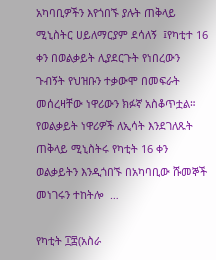አካባቢዎችን እየጎበኙ ያሉት ጠቅላይ ሚኒስትር ሀይለማርያም ደሳለኝ  ፤የካቲተ 16 ቀን በወልቃይት ሊያደርጉት የነበረውን ጉብኝት የህዝቡን ተቃውሞ በመፍራት መሰረዛቸው ነዋሪውን ክፉኛ አስቆጥቷል። የወልቃይት ነዋሪዎች ለኢሳት እንደገለጹት ጠቅላይ ሚኒስትሩ የካቲት 16 ቀን ወልቃይትን እንዲጎበኙ በአካባቢው ሹመኞች መነገሩን ተከትሎ  …

የካቲት ፲፰(አስራ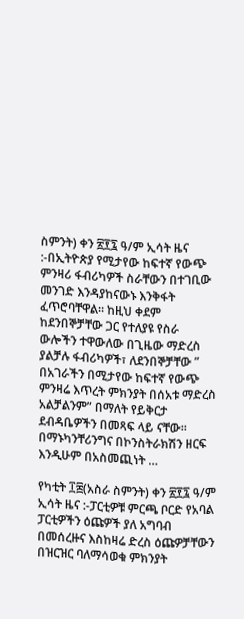ስምንት) ቀን ፳፻፯ ዓ/ም ኢሳት ዜና :-በኢትዮጵያ የሚታየው ከፍተኛ የውጭ ምንዛሪ ፋብሪካዎች ስራቸውን በተገቢው መንገድ እንዳያከናውኑ እንቅፋት ፈጥሮባቸዋል። ከዚህ ቀደም ከደንበኞቻቸው ጋር የተለያዩ የስራ ውሎችን ተዋውለው በጊዜው ማድረስ ያልቻሉ ፋብሪካዎች፣ ለደንበኞቻቸው ” በአገራችን በሚታየው ከፍተኛ የውጭ ምንዛሬ እጥረት ምክንያት በሰአቱ ማድረስ አልቻልንም” በማለት የይቅርታ ደብዳቤዎችን በመጻፍ ላይ ናቸው። በማኑካንቸሪንግና በኮንስትራክሽን ዘርፍ እንዲሁም በአስመጪነት …

የካቲት ፲፰(አስራ ስምንት) ቀን ፳፻፯ ዓ/ም ኢሳት ዜና :-ፓርቲዎቹ ምርጫ ቦርድ የአባል ፓርቲዎችን ዕጩዎች ያለ አግባብ በመሰረዙና እስከዛሬ ድረስ ዕጩዎቻቸውን በዝርዝር ባለማሳወቁ ምክንያት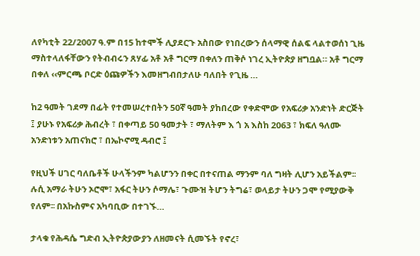ለየካቲት 22/2007 ዓ.ም በ15 ከተሞች ሊያደርጉ አስበው የነበረውን ሰላማዊ ሰልፍ ላልተወሰነ ጊዜ ማስተላለፋቸውን የትብብሩን ጸሃፊ አቶ አቶ ግርማ በቀለን ጠቅሶ ነገረ ኢትዮጵያ ዘግቧል። አቶ ግርማ በቀለ ‹‹ምርጫ ቦርድ ዕጩዎችን እመዘግብበታለሁ ባለበት የጊዜ …

ከ2 ዓመት ገደማ በፊት የተመሠረተበትን 50ኛ ዓመት ያከበረው የቀድሞው የአፍሪቃ አንድነት ድርጅት ፤ ያሁኑ የአፍሪቃ ሕብረት ፣ በቀጣይ 50 ዓመታት ፣ ማለትም እ ጎ አ እስከ 2063 ፣ ክፍለ ዓለሙ አንድነቱን አጠናክሮ ፣ በኤኮኖሚ ዳብሮ ፤

የዚህች ሀገር ባለቤቶች ሁላችንም ካልሆንን በቀር በተናጠል ማንም ባለ ግዛት ሊሆን አይችልም፡፡ ሉሲ አማራ ትሁን ኦሮሞ፣ አፋር ትሁን ሶማሌ፣ ጉሙዝ ትሆን ትግሬ፣ ወላይታ ትሁን ጋሞ የሚያውቅ የለም፡፡ በአኩስምና አካባቢው በተገኙ…

ታላቁ የሕዳሴ ግድብ ኢትዮጵያውያን ለዘመናት ሲመኙት የኖረ፣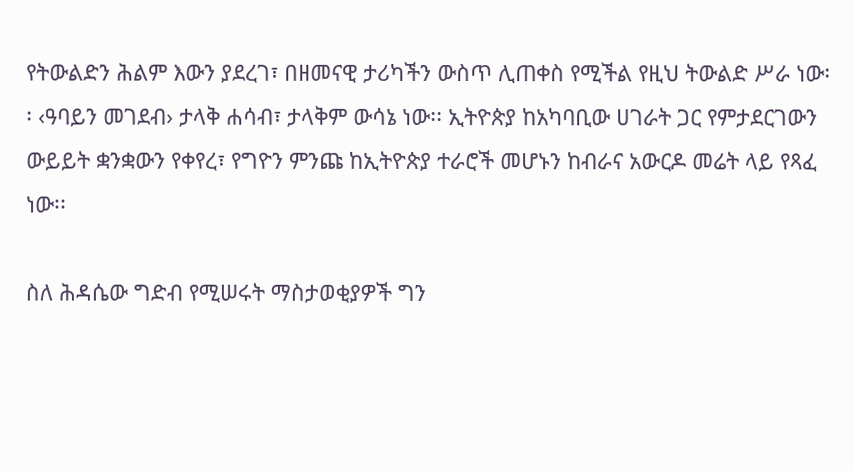የትውልድን ሕልም እውን ያደረገ፣ በዘመናዊ ታሪካችን ውስጥ ሊጠቀስ የሚችል የዚህ ትውልድ ሥራ ነው፡፡ ‹ዓባይን መገደብ› ታላቅ ሐሳብ፣ ታላቅም ውሳኔ ነው፡፡ ኢትዮጵያ ከአካባቢው ሀገራት ጋር የምታደርገውን ውይይት ቋንቋውን የቀየረ፣ የግዮን ምንጩ ከኢትዮጵያ ተራሮች መሆኑን ከብራና አውርዶ መሬት ላይ የጻፈ ነው፡፡

ስለ ሕዳሴው ግድብ የሚሠሩት ማስታወቂያዎች ግን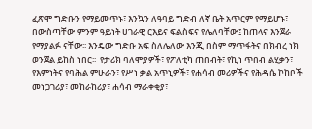ፈጽሞ ግድቡን የማይመጥኑ፣ እንኳን ለዓባይ ግድብ ለኛ ቤት አጥርም የማይሆኑ፣ በውስጣቸው ምንም ዓይነት ሀገራዊ ርእይና ፍልስፍና የሌለባቸው፤ ከጠላና እንጀራ የማያልፉ ናቸው፡፡ እንዴው ግድቡ አፍ ስለሌለው እንጂ በስም ማጥፋትና በክብረ ነክ ወንጀል ይከስ ነበር፡፡  የታሪክ ባለሞያዎች፣ የፖለቲካ ጠበብት፣ የኪነ ጥበብ ልሂቃን፣ የእምነትና የባሕል ምሁራን፣ የሥነ ቃል አጥኒዎች፣ የሐሳብ መሪዎችና የሕዳሴ ኮከቦች መነጋገሪያ፣ መከራከሪያ፣ ሐሳብ ማራቀቂያ፣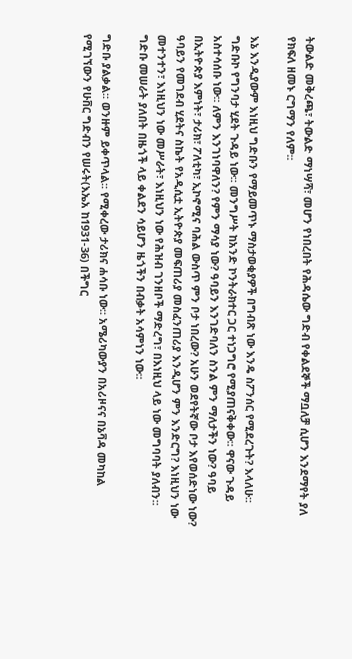ትውልድ መቅረጫ፣ ትውልድ ማነሣሻ፣ መሆን የነበረበት የሕዳሴው ግድብ የቀልደኞች ማቧለቻ ሲሆን እንደማየት ያለ የክፍለ ዘመኑ ርግማን የለም፡፡

እኔ እንዲያውም እነዚህ ግድቡን የማይመጥኑ ማስታወቂያዎች በግብጽ ነው እንዴ ስፖንሰር የሚደረጉት? እላለሁ፡፡ ግድቡኮ የግንባታ ሂደት ጉዳይ ነው፡፡ መንግሥት ከአንድ ኮንትራክተር ጋር ተነጋግሮ የሚያጠናቅቀው፡፡ ዋናው ጉዳይ አስተሳሰቡ ነው፡፡ ለምን እንገነባዋለን? የምን ማሳያ ነው? ዓባይን እንገድባለን ስንል ምን ማለታችን ነው? ዓባይ በኢትዮጵያ እምነት፣ ታሪክ፣ ፖለቲካ፣ ኢኮኖሚና ባሕል ውስጥ ምን ቦታ ነበረው? አሁን ወደየትኛው ቦታ እየወሰድነው ነው? ዓባይን የመገደብ ሂደትና ስኬት የአዲሲቷ ኢትዮጵያ መፍጠሪያ መስፈንጠሪያ እንዲሆን ምን እንድርግ? እነዚህን ነው መተንተን፣ እነዚህን ነው መሥራት፣ እነዚህን ነው የሕዝብ ገንዘቦች ማድረግ፣ በእነዚህ ላይ ነው መግባባት ያለብን፡፡ ግድቡ መሠራት ያለበት በዜጎች ላይ ቀልደን ሳይሆን ዜጎችን በብቃት አሳምነን ነው፡፡

ግድቡ ያልቃል፡፡ ወንዙም ይቀጥላል፡፡ የሚቀረው ታሪክና ሐሳቡ ነው፡፡ አሜሪካውያን በአሪዞናና በኔቫዳ መካከል የሚገኘውን የሁቨር ግድብን የሠሩት(እኤአ ከ1931-36) በችግር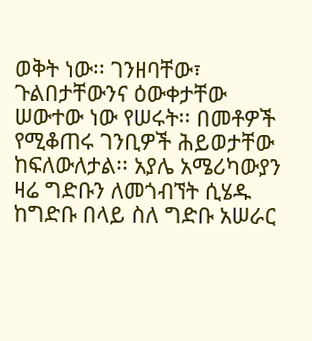ወቅት ነው፡፡ ገንዘባቸው፣ ጉልበታቸውንና ዕውቀታቸው ሠውተው ነው የሠሩት፡፡ በመቶዎች የሚቆጠሩ ገንቢዎች ሕይወታቸው ከፍለውለታል፡፡ አያሌ አሜሪካውያን ዛሬ ግድቡን ለመጎብኘት ሲሄዱ ከግድቡ በላይ ስለ ግድቡ አሠራር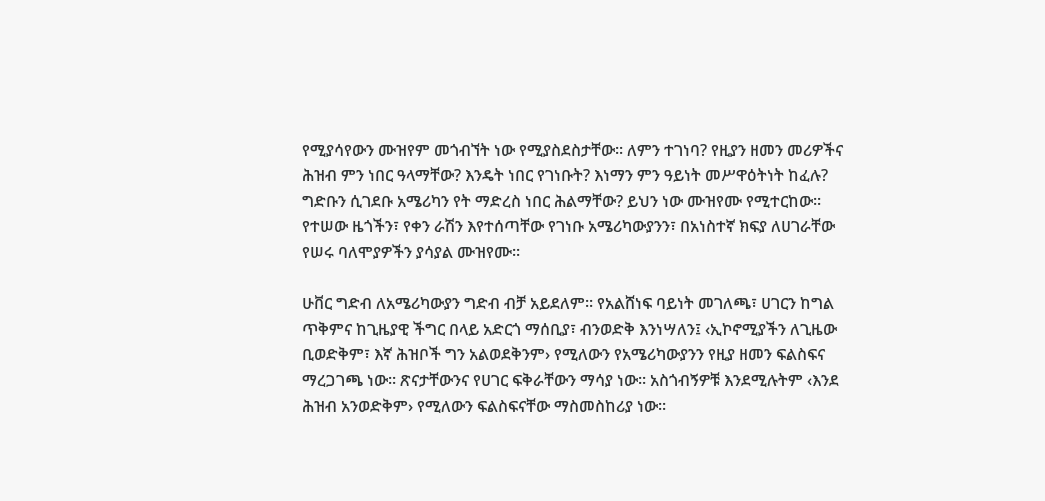የሚያሳየውን ሙዝየም መጎብኘት ነው የሚያስደስታቸው፡፡ ለምን ተገነባ? የዚያን ዘመን መሪዎችና ሕዝብ ምን ነበር ዓላማቸው? እንዴት ነበር የገነቡት? እነማን ምን ዓይነት መሥዋዕትነት ከፈሉ? ግድቡን ሲገደቡ አሜሪካን የት ማድረስ ነበር ሕልማቸው? ይህን ነው ሙዝየሙ የሚተርከው፡፡ የተሠው ዜጎችን፣ የቀን ራሽን እየተሰጣቸው የገነቡ አሜሪካውያንን፣ በአነስተኛ ክፍያ ለሀገራቸው የሠሩ ባለሞያዎችን ያሳያል ሙዝየሙ፡፡

ሁቨር ግድብ ለአሜሪካውያን ግድብ ብቻ አይደለም፡፡ የአልሸነፍ ባይነት መገለጫ፣ ሀገርን ከግል ጥቅምና ከጊዜያዊ ችግር በላይ አድርጎ ማሰቢያ፣ ብንወድቅ እንነሣለን፤ ‹ኢኮኖሚያችን ለጊዜው ቢወድቅም፣ እኛ ሕዝቦች ግን አልወደቅንም› የሚለውን የአሜሪካውያንን የዚያ ዘመን ፍልስፍና ማረጋገጫ ነው፡፡ ጽናታቸውንና የሀገር ፍቅራቸውን ማሳያ ነው፡፡ አስጎብኝዎቹ እንደሚሉትም ‹እንደ ሕዝብ አንወድቅም› የሚለውን ፍልስፍናቸው ማስመስከሪያ ነው፡፡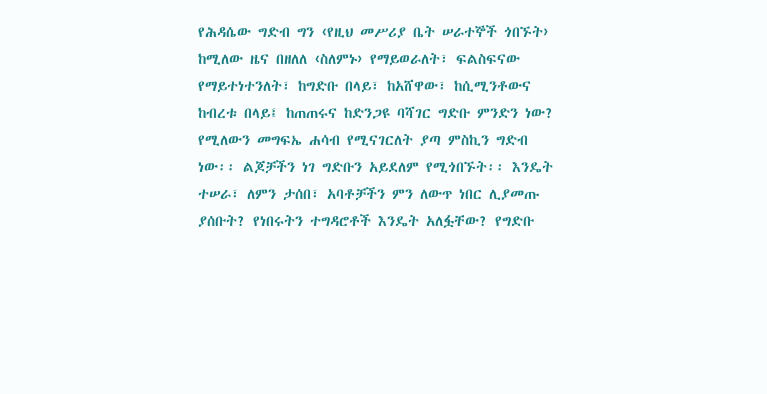የሕዳሴው ግድብ ግን ‹የዚህ መሥሪያ ቤት ሠራተኞች ጎበኙት› ከሚለው ዜና በዘለለ ‹ስለምኑ› የማይወራለት፣ ፍልስፍናው የማይተነተንለት፣ ከግድቡ በላይ፣ ከአሸዋው፣ ከሲሚንቶውና ከብረቱ በላይ፤ ከጠጠሩና ከድንጋዩ ባሻገር ግድቡ ምንድን ነው? የሚለውን መግፍኤ ሐሳብ የሚናገርለት ያጣ ምስኪን ግድብ ነው፡፡ ልጆቻችን ነገ ግድቡን አይደለም የሚጎበኙት፡፡ እንዴት ተሠራ፣ ለምን ታሰበ፣ አባቶቻችን ምን ለውጥ ነበር ሊያመጡ ያሰቡት? የነበሩትን ተግዳሮቶች እንዴት አለፏቸው? የግድቡ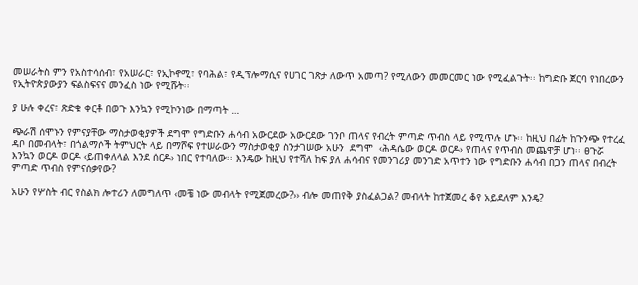መሠራትስ ምን የአስተሳሰብ፣ የአሠራር፣ የኢኮኖሚ፣ የባሕል፣ የዲፕሎማሲና የሀገር ገጽታ ለውጥ አመጣ? የሚለውን መመርመር ነው የሚፈልጉት፡፡ ከግድቡ ጀርባ የነበረውን የኢትዮጵያውያን ፍልስፍናና መንፈስ ነው የሚሹት፡፡

ያ ሁሉ ቀረና፣ ጽድቁ ቀርቶ በወጉ እንኳን የሚኮንነው በማጣት …

ጭራሽ ሰሞኑን የምናያቸው ማስታወቂያዎች ደግሞ የግድቡን ሐሳብ አውርደው አውርደው ገንቦ ጠላና የብረት ምጣድ ጥብስ ላይ የሚጥሉ ሆኑ፡፡ ከዚህ በፊት ከጉንጭ የተረፈ ዳቦ በመብላት፣ በጎልማሶች ትምህርት ላይ በማሾፍ የተሠራውን ማስታወቂያ ስንታገሠው አሁን  ደግሞ  ‹ሕዳሴው ወርዶ ወርዶ› የጠላና የጥብስ መጨዋቻ ሆነ፡፡ ፀጉሯ እንኳን ወርዶ ወርዶ ‹ይጠቀለላል እንደ ሰርዶ› ነበር የተባለው፡፡ እንዴው ከዚህ የተሻለ ከፍ ያለ ሐሳብና የመንገሪያ መንገድ አጥተን ነው የግድቡን ሐሳብ በጋን ጠላና በብረት ምጣድ ጥብስ የምናሰቃየው?

አሁን የሦስት ብር የስልክ ሎተሪን ለመግለጥ ‹መቼ ነው መብላት የሚጀመረው?›› ብሎ መጠየቅ ያስፈልጋል? መብላት ከተጀመረ ቆየ አይደለም እንዴ?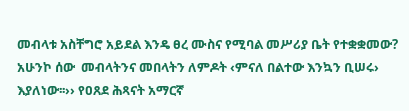መብላቱ አስቸግሮ አይደል እንዴ ፀረ ሙስና የሚባል መሥሪያ ቤት የተቋቋመው? አሁንኮ ሰው  መብላትንና መበላትን ለምዶት ‹ምናለ በልተው እንኳን ቢሠሩ› እያለነው፡፡›› የዐጸደ ሕጻናት አማርኛ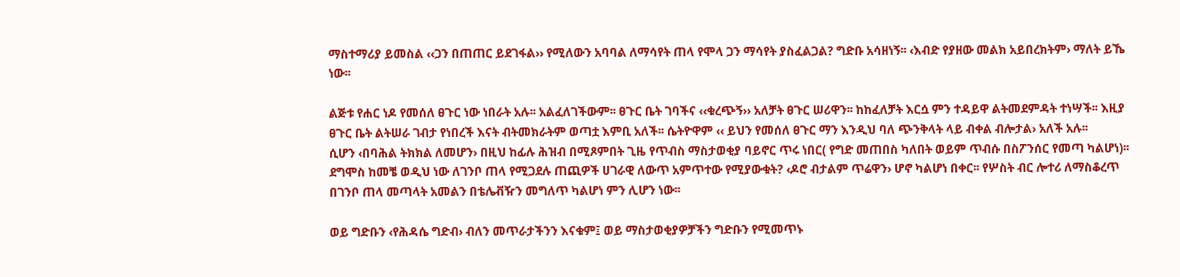ማስተማሪያ ይመስል ‹‹ጋን በጠጠር ይደገፋል›› የሚለውን አባባል ለማሳየት ጠላ የሞላ ጋን ማሳየት ያስፈልጋል? ግድቡ አሳዘነኝ፡፡ ‹እብድ የያዘው መልክ አይበረክትም› ማለት ይኼ ነው፡፡

ልጅቱ የሐር ነዶ የመሰለ ፀጉር ነው ነበራት አሉ፡፡ አልፈለገችውም፡፡ ፀጉር ቤት ገባችና ‹‹ቁረጭኝ›› አለቻት ፀጉር ሠሪዋን፡፡ ከከፈለቻት እርሷ ምን ተዳይዋ ልትመደምዳት ተነሣች፡፡ እዚያ ፀጉር ቤት ልትሠራ ገብታ የነበረች እናት ብትመክራትም ወጣቷ እምቢ አለች፡፡ ሴትዮዋም ‹‹ ይህን የመሰለ ፀጉር ማን እንዲህ ባለ ጭንቅላት ላይ ብቀል ብሎታል› አለች አሉ፡፡
ሲሆን ‹በባሕል ትክክል ለመሆን› በዚህ ከፊሉ ሕዝብ በሚጾምበት ጊዜ የጥብስ ማስታወቂያ ባይኖር ጥሩ ነበር( የግድ መጠበስ ካለበት ወይም ጥብሱ በስፖንሰር የመጣ ካልሆነ)፡፡ ደግሞስ ከመቼ ወዲህ ነው ለገንቦ ጠላ የሚጋደሉ ጠጪዎች ሀገራዊ ለውጥ አምጥተው የሚያውቁት? ‹ዶሮ ብታልም ጥሬዋን› ሆኖ ካልሆነ በቀር፡፡ የሦስት ብር ሎተሪ ለማስቆረጥ በገንቦ ጠላ መጣላት አመልን በቴሌቭዥን መግለጥ ካልሆነ ምን ሊሆን ነው፡፡

ወይ ግድቡን ‹የሕዳሴ ግድብ› ብለን መጥራታችንን እናቁም፤ ወይ ማስታወቂያዎቻችን ግድቡን የሚመጥኑ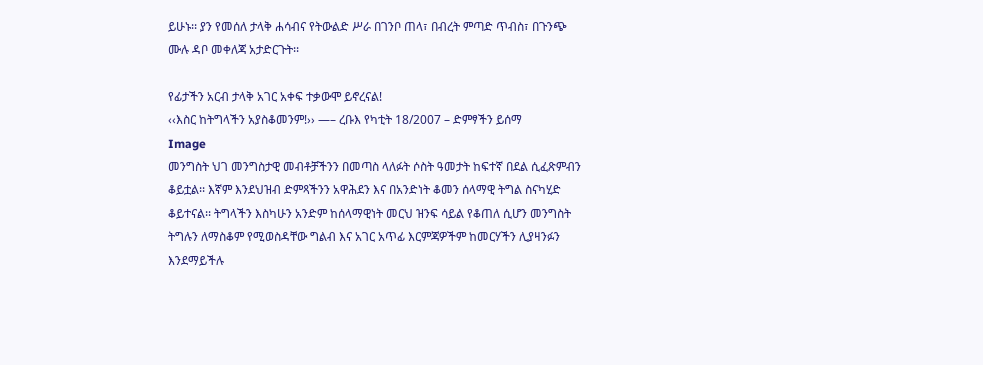ይሁኑ፡፡ ያን የመሰለ ታላቅ ሐሳብና የትውልድ ሥራ በገንቦ ጠላ፣ በብረት ምጣድ ጥብስ፣ በጉንጭ ሙሉ ዳቦ መቀለጃ አታድርጉት፡፡

የፊታችን አርብ ታላቅ አገር አቀፍ ተቃውሞ ይኖረናል!
‹‹እስር ከትግላችን አያስቆመንም!›› —– ረቡእ የካቲት 18/2007 – ድምፃችን ይሰማ
Image
መንግስት ህገ መንግስታዊ መብቶቻችንን በመጣስ ላለፉት ሶስት ዓመታት ከፍተኛ በደል ሲፈጽምብን ቆይቷል፡፡ እኛም እንደህዝብ ድምጻችንን አዋሕደን እና በአንድነት ቆመን ሰላማዊ ትግል ስናካሂድ ቆይተናል፡፡ ትግላችን እስካሁን አንድም ከሰላማዊነት መርህ ዝንፍ ሳይል የቆጠለ ሲሆን መንግስት ትግሉን ለማስቆም የሚወስዳቸው ግልብ እና አገር አጥፊ እርምጃዎችም ከመርሃችን ሊያዛንፉን እንደማይችሉ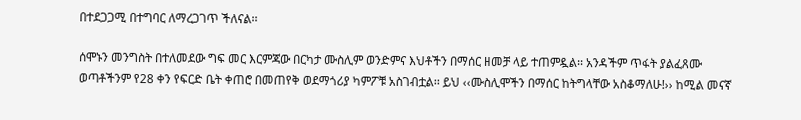በተደጋጋሚ በተግባር ለማረጋገጥ ችለናል፡፡

ሰሞኑን መንግስት በተለመደው ግፍ መር እርምጃው በርካታ ሙስሊም ወንድምና እህቶችን በማሰር ዘመቻ ላይ ተጠምዷል፡፡ አንዳችም ጥፋት ያልፈጸሙ ወጣቶችንም የ28 ቀን የፍርድ ቤት ቀጠሮ በመጠየቅ ወደማጎሪያ ካምፖቹ አስገብቷል፡፡ ይህ ‹‹ሙስሊሞችን በማሰር ከትግላቸው አስቆማለሁ!›› ከሚል መናኛ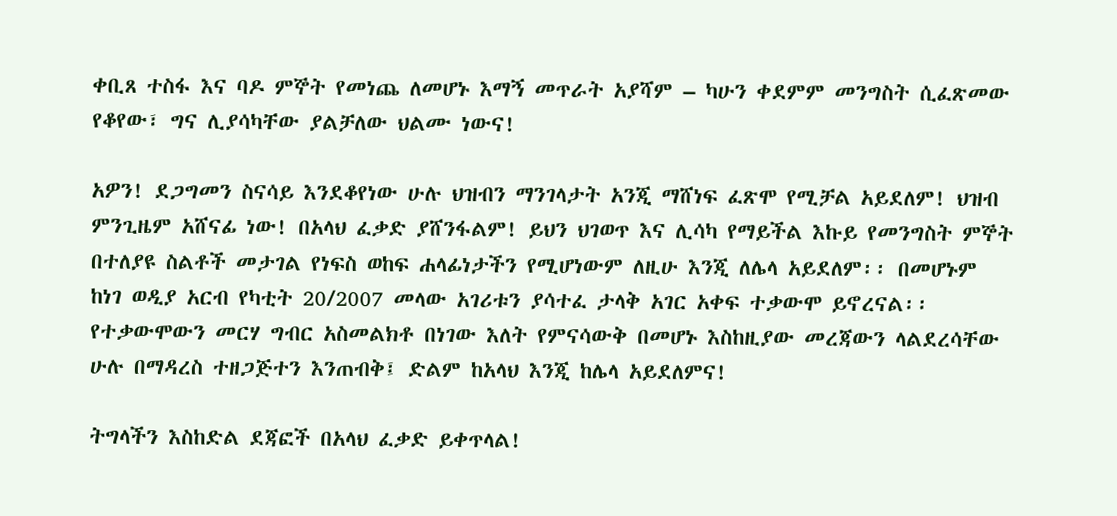ቀቢጸ ተስፋ እና ባዶ ምኞት የመነጨ ለመሆኑ እማኝ መጥራት አያሻም – ካሁን ቀደምም መንግስት ሲፈጽመው የቆየው፣ ግና ሊያሳካቸው ያልቻለው ህልሙ ነውና!

አዎን! ደጋግመን ስናሳይ እንደቆየነው ሁሉ ህዝብን ማንገላታት አንጂ ማሸነፍ ፈጽሞ የሚቻል አይደለም! ህዝብ ምንጊዜም አሸናፊ ነው! በአላህ ፈቃድ ያሸንፋልም! ይህን ህገወጥ እና ሊሳካ የማይችል እኩይ የመንግስት ምኞት በተለያዩ ስልቶች መታገል የነፍስ ወከፍ ሐላፊነታችን የሚሆነውም ለዚሁ እንጂ ለሌላ አይደለም፡፡ በመሆኑም ከነገ ወዲያ አርብ የካቲት 20/2007 መላው አገሪቱን ያሳተፈ ታላቅ አገር አቀፍ ተቃውሞ ይኖረናል፡፡ የተቃውሞውን መርሃ ግብር አስመልክቶ በነገው እለት የምናሳውቅ በመሆኑ እስከዚያው መረጃውን ላልደረሳቸው ሁሉ በማዳረስ ተዘጋጅተን እንጠብቅ፤ ድልም ከአላህ እንጂ ከሌላ አይደለምና!

ትግላችን እስከድል ደጃፎች በአላህ ፈቃድ ይቀጥላል!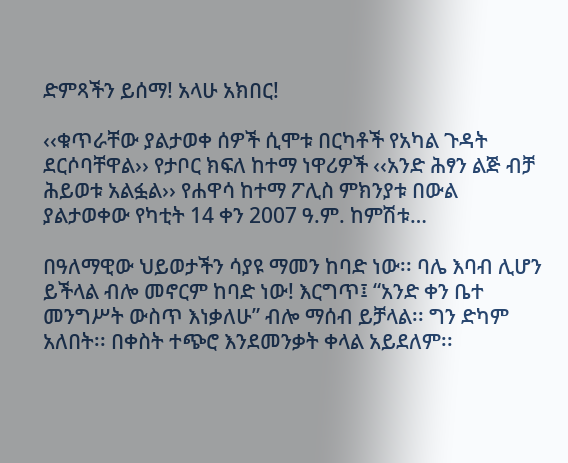ድምጻችን ይሰማ! አላሁ አክበር!

‹‹ቁጥራቸው ያልታወቀ ሰዎች ሲሞቱ በርካቶች የአካል ጉዳት ደርሶባቸዋል›› የታቦር ክፍለ ከተማ ነዋሪዎች ‹‹አንድ ሕፃን ልጅ ብቻ ሕይወቱ አልፏል›› የሐዋሳ ከተማ ፖሊስ ምክንያቱ በውል ያልታወቀው የካቲት 14 ቀን 2007 ዓ.ም. ከምሽቱ…

በዓለማዊው ህይወታችን ሳያዩ ማመን ከባድ ነው፡፡ ባሌ እባብ ሊሆን ይችላል ብሎ መኖርም ከባድ ነው! እርግጥ፤ “አንድ ቀን ቤተ መንግሥት ውስጥ እነቃለሁ” ብሎ ማሰብ ይቻላል፡፡ ግን ድካም አለበት፡፡ በቀስት ተጭሮ እንደመንቃት ቀላል አይደለም፡፡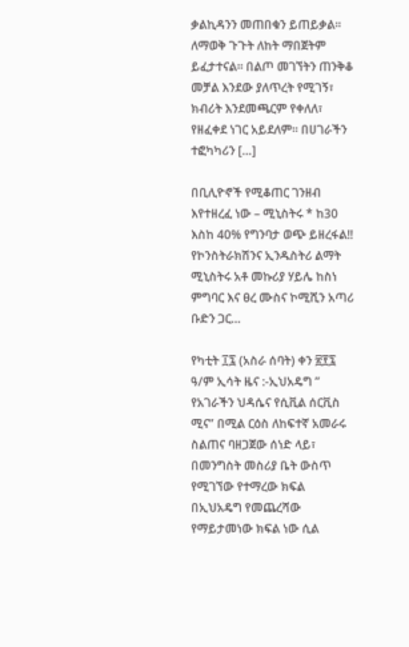ቃልኪዳንን መጠበቁን ይጠይቃል፡፡ ለማወቅ ጉጉት ለከት ማበጀትም ይፈታተናል፡፡ በልጦ መገኘትን ጠንቅቆ መቻል እንደው ያለጥረት የሚገኝ፣ ክብሪት እንደመጫርም የቀለለ፣ የዘፈቀደ ነገር አይደለም፡፡ በሀገራችን ተፎካካሪን […]

በቢሊዮኖች የሚቆጠር ገንዘብ እየተዘረፈ ነው – ሚኒስትሩ * ከ30 እስከ 40% የግንባታ ወጭ ይዘረፋል!! የኮንስትራክሽንና ኢንዱስትሪ ልማት ሚኒስትሩ አቶ መኩሪያ ሃይሌ ከስነ ምግባር እና ፀረ ሙስና ኮሚሺን አጣሪ ቡድን ጋር…

የካቲት ፲፯ (አስራ ሰባት) ቀን ፳፻፯ ዓ/ም ኢሳት ዜና :-ኢህአዴግ ” የአገራችን ህዳሴና የሲቪል ሰርቪስ ሚና” በሚል ርዕስ ለከፍተኛ አመራሩ ስልጠና ባዘጋጀው ሰነድ ላይ፣ በመንግስት መስሪያ ቤት ውስጥ የሚገኘው የተማረው ክፍል በኢህአዴግ የመጨረሻው የማይታመነው ክፍል ነው ሲል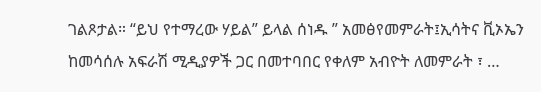ገልጾታል። “ይህ የተማረው ሃይል” ይላል ሰነዱ ” አመፅየመምራት፤ኢሳትና ቪኦኤን ከመሳሰሉ አፍራሽ ሚዲያዎች ጋር በመተባበር የቀለም አብዮት ለመምራት ፣ …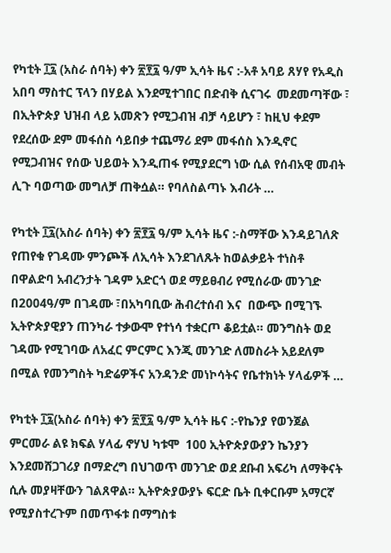የካቲት ፲፯ (አስራ ሰባት) ቀን ፳፻፯ ዓ/ም ኢሳት ዜና :-አቶ አባይ ጸሃየ የአዲስ አበባ ማስተር ፕላን በሃይል እንደሚተገበር በድብቅ ሲናገሩ  መደመጣቸው ፣ በኢትዮጵያ ህዝብ ላይ አመጽን የሚጋብዝ ብቻ ሳይሆን ፣ ከዚህ ቀደም የደረሰው ደም መፋሰስ ሳይበቃ ተጨማሪ ደም መፋሰስ እንዲኖር የሚጋብዝና የሰው ህይወት እንዲጠፋ የሚያደርግ ነው ሲል የሰብአዊ መብት ሊጉ ባወጣው መግለቻ ጠቅሷል። የባለስልጣኑ እብሪት …

የካቲት ፲፯(አስራ ሰባት) ቀን ፳፻፯ ዓ/ም ኢሳት ዜና :-ስማቸው እንዳይገለጽ የጠየቁ የገዳሙ ምንጮች ለኢሳት እንደገለጹት ከወልቃይት ተነስቶ በዋልድባ አብረንታት ገዳም አድርጎ ወደ ማይፀብሪ የሚሰራው መንገድ በ2004ዓ/ም በገዳሙ ፣በአካባቢው ሕብረተሰብ እና  በውጭ በሚገኙ ኢትዮጵያዊያን ጠንካራ ተቃውሞ የተነሳ ተቋርጦ ቆይቷል። መንግስት ወደ ገዳሙ የሚገባው ለአፈር ምርምር እንጂ መንገድ ለመስራት አይደለም በሚል የመንግስት ካድሬዎችና አንዳንድ መነኮሳትና የቤተክነት ሃላፊዎች …

የካቲት ፲፯(አስራ ሰባት) ቀን ፳፻፯ ዓ/ም ኢሳት ዜና :-የኬንያ የወንጀል ምርመራ ልዩ ክፍል ሃላፊ ኖሃህ ካቱሞ  100 ኢትዮጵያውያን ኬንያን እንደመሸጋገሪያ በማድረግ በህገወጥ መንገድ ወደ ደቡብ አፍሪካ ለማቅናት ሲሉ መያዛቸውን ገልጸዋል። ኢትዮጵያውያኑ ፍርድ ቤት ቢቀርቡም አማርኛ የሚያስተረጉም በመጥፋቱ በማግስቱ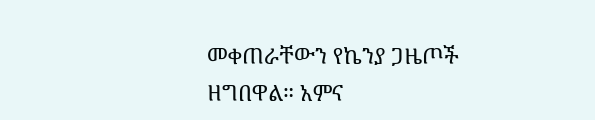መቀጠራቸውን የኬንያ ጋዜጦች ዘግበዋል። አምና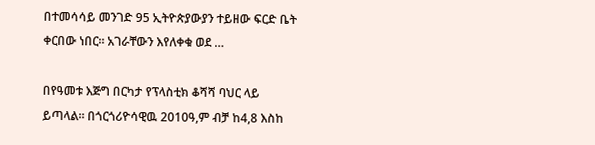በተመሳሳይ መንገድ 95 ኢትዮጵያውያን ተይዘው ፍርድ ቤት ቀርበው ነበር። አገራቸውን እየለቀቁ ወደ …

በየዓመቱ እጅግ በርካታ የፕላስቲክ ቆሻሻ ባህር ላይ ይጣላል። በጎርጎሪዮሳዊዉ 2010ዓ,ም ብቻ ከ4,8 እስከ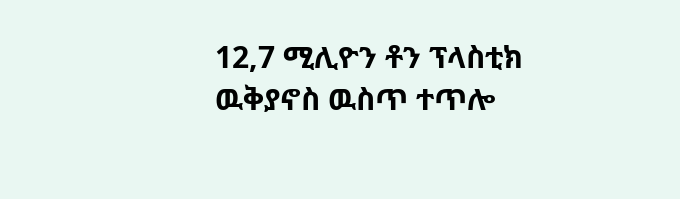12,7 ሚሊዮን ቶን ፕላስቲክ ዉቅያኖስ ዉስጥ ተጥሎ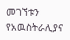መገኘቱን የአዉስትራሊያና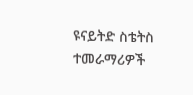ዩናይትድ ስቴትስ ተመራማሪዎች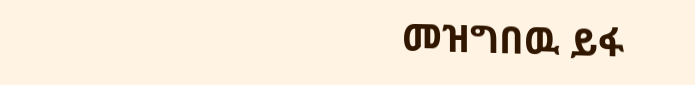መዝግበዉ ይፋ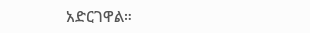አድርገዋል።